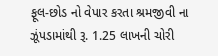ફૂલ-છોડ નો વેપાર કરતા શ્રમજીવી ના ઝૂંપડામાંથી રૂ. 1.25 લાખની ચોરી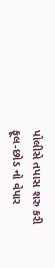પોલીસે તપાસ શરુ કરી
ફૂલ-છોડ નો વેપાર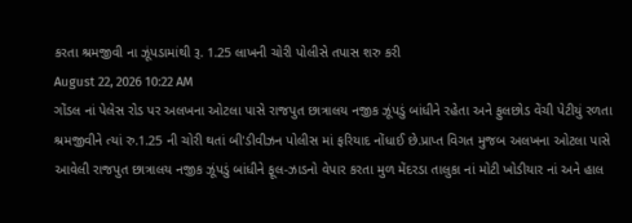કરતા શ્રમજીવી ના ઝૂંપડામાંથી રૂ. 1.25 લાખની ચોરી પોલીસે તપાસ શરુ કરી
August 22, 2026 10:22 AM
ગોંડલ નાં પેલેસ રોડ પર અલખના ઓટલા પાસે રાજપુત છાત્રાલય નજીક ઝૂંપડું બાંધીને રહેતા અને ફુલછોડ વેંચી પેટીયું રળતા શ્રમજીવીને ત્યાં રુ.1.25 ની ચોરી થતાં બી'ડીવીઝન પોલીસ માં ફરિયાદ નોંધાઈ છે.પ્રાપ્ત વિગત મુજબ અલખના ઓટલા પાસે આવેલી રાજપુત છાત્રાલય નજીક ઝૂંપડું બાંધીને ફૂલ-ઝાડનો વેપાર કરતા મુળ મેંદરડા તાલુકા નાં મોટી ખોડીયાર નાં અને હાલ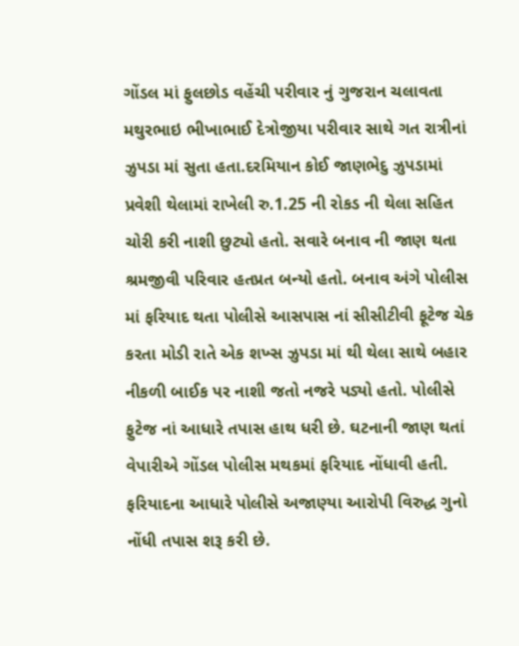ગોંડલ માં ફુલછોડ વહેંચી પરીવાર નું ગુજરાન ચલાવતા મથુરભાઇ ભીખાભાઈ દેત્રોજીયા પરીવાર સાથે ગત રાત્રીનાં ઝુપડા માં સુતા હતા.દરમિયાન કોઈ જાણભેદુ ઝુપડામાં પ્રવેશી થેલામાં રાખેલી રુ.1.25 ની રોકડ ની થેલા સહિત ચોરી કરી નાશી છુટ્યો હતો. સવારે બનાવ ની જાણ થતા શ્રમજીવી પરિવાર હતપ્રત બન્યો હતો. બનાવ અંગે પોલીસ માં ફરિયાદ થતા પોલીસે આસપાસ નાં સીસીટીવી ફૂટેજ ચેક કરતા મોડી રાતે એક શખ્સ ઝુપડા માં થી થેલા સાથે બહાર નીકળી બાઈક પર નાશી જતો નજરે પડ્યો હતો. પોલીસે ફુટેજ નાં આધારે તપાસ હાથ ધરી છે. ઘટનાની જાણ થતાં વેપારીએ ગોંડલ પોલીસ મથકમાં ફરિયાદ નોંધાવી હતી. ફરિયાદના આધારે પોલીસે અજાણ્યા આરોપી વિરુદ્ધ ગુનો નોંધી તપાસ શરૂ કરી છે.